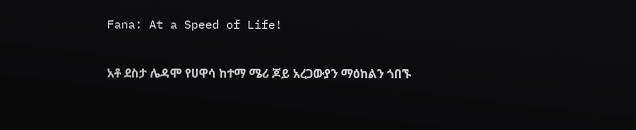Fana: At a Speed of Life!

አቶ ደስታ ሌዳሞ የሀዋሳ ከተማ ሜሪ ጆይ አረጋውያን ማዕከልን ጎበኙ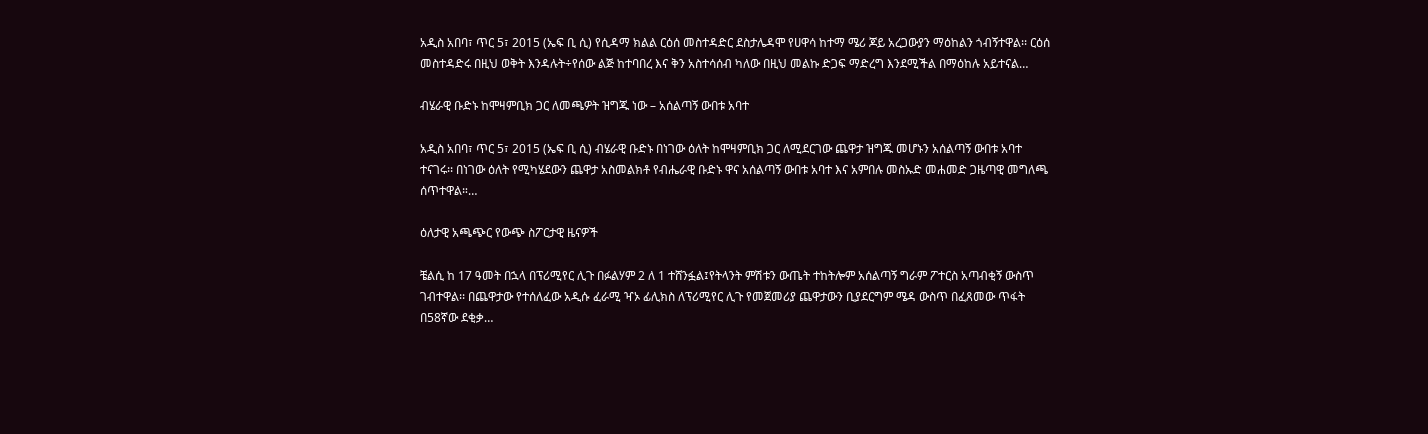አዲስ አበባ፣ ጥር 5፣ 2015 (ኤፍ ቢ ሲ) የሲዳማ ክልል ርዕሰ መስተዳድር ደስታሌዳሞ የሀዋሳ ከተማ ሜሪ ጆይ አረጋውያን ማዕከልን ጎብኝተዋል፡፡ ርዕሰ መስተዳድሩ በዚህ ወቅት እንዳሉት÷የሰው ልጅ ከተባበረ እና ቅን አስተሳሰብ ካለው በዚህ መልኩ ድጋፍ ማድረግ እንደሚችል በማዕከሉ አይተናል…

ብሄራዊ ቡድኑ ከሞዛምቢክ ጋር ለመጫዎት ዝግጁ ነው – አሰልጣኝ ውበቱ አባተ

አዲስ አበባ፣ ጥር 5፣ 2015 (ኤፍ ቢ ሲ) ብሄራዊ ቡድኑ በነገው ዕለት ከሞዛምቢክ ጋር ለሚደርገው ጨዋታ ዝግጁ መሆኑን አሰልጣኝ ውበቱ አባተ ተናገሩ፡፡ በነገው ዕለት የሚካሄደውን ጨዋታ አስመልክቶ የብሔራዊ ቡድኑ ዋና አሰልጣኝ ውበቱ አባተ እና አምበሉ መስኡድ መሐመድ ጋዜጣዊ መግለጫ ሰጥተዋል።…

ዕለታዊ አጫጭር የውጭ ስፖርታዊ ዜናዎች

ቼልሲ ከ 17 ዓመት በኋላ በፕሪሚየር ሊጉ በፉልሃም 2 ለ 1 ተሸንፏል፤የትላንት ምሽቱን ውጤት ተከትሎም አሰልጣኝ ግራም ፖተርስ አጣብቂኝ ውስጥ ገብተዋል፡፡ በጨዋታው የተሰለፈው አዲሱ ፈራሚ ዣኦ ፊሊክስ ለፕሪሚየር ሊጉ የመጀመሪያ ጨዋታውን ቢያደርግም ሜዳ ውስጥ በፈጸመው ጥፋት በ58ኛው ደቂቃ…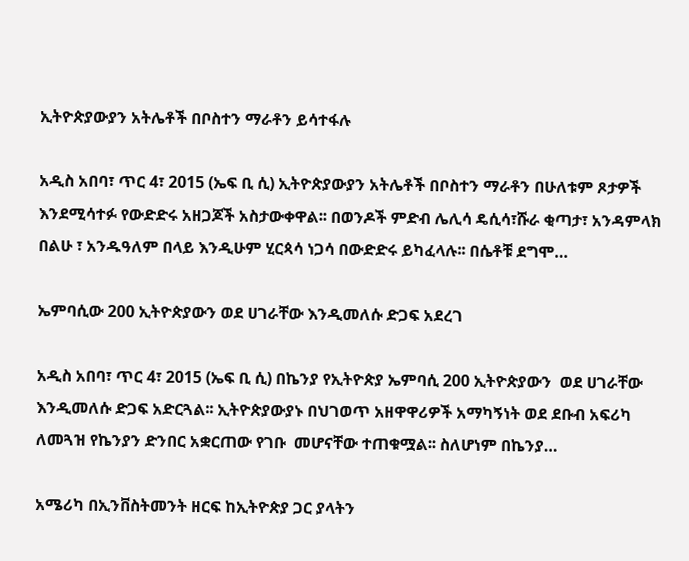ኢትዮጵያውያን አትሌቶች በቦስተን ማራቶን ይሳተፋሉ

አዲስ አበባ፣ ጥር 4፣ 2015 (ኤፍ ቢ ሲ) ኢትዮጵያውያን አትሌቶች በቦስተን ማራቶን በሁለቱም ጾታዎች እንደሚሳተፉ የውድድሩ አዘጋጆች አስታውቀዋል፡፡ በወንዶች ምድብ ሌሊሳ ዴሲሳ፣ሹራ ቂጣታ፣ አንዳምላክ በልሁ ፣ አንዱዓለም በላይ እንዲሁም ሂርጳሳ ነጋሳ በውድድሩ ይካፈላሉ፡፡ በሴቶቹ ደግሞ…

ኤምባሲው 200 ኢትዮጵያውን ወደ ሀገራቸው እንዲመለሱ ድጋፍ አደረገ

አዲስ አበባ፣ ጥር 4፣ 2015 (ኤፍ ቢ ሲ) በኬንያ የኢትዮጵያ ኤምባሲ 200 ኢትዮጵያውን  ወደ ሀገራቸው እንዲመለሱ ድጋፍ አድርጓል፡፡ ኢትዮጵያውያኑ በህገወጥ አዘዋዋሪዎች አማካኝነት ወደ ደቡብ አፍሪካ ለመጓዝ የኬንያን ድንበር አቋርጠው የገቡ  መሆናቸው ተጠቁሟል፡፡ ስለሆነም በኬንያ…

አሜሪካ በኢንቨስትመንት ዘርፍ ከኢትዮጵያ ጋር ያላትን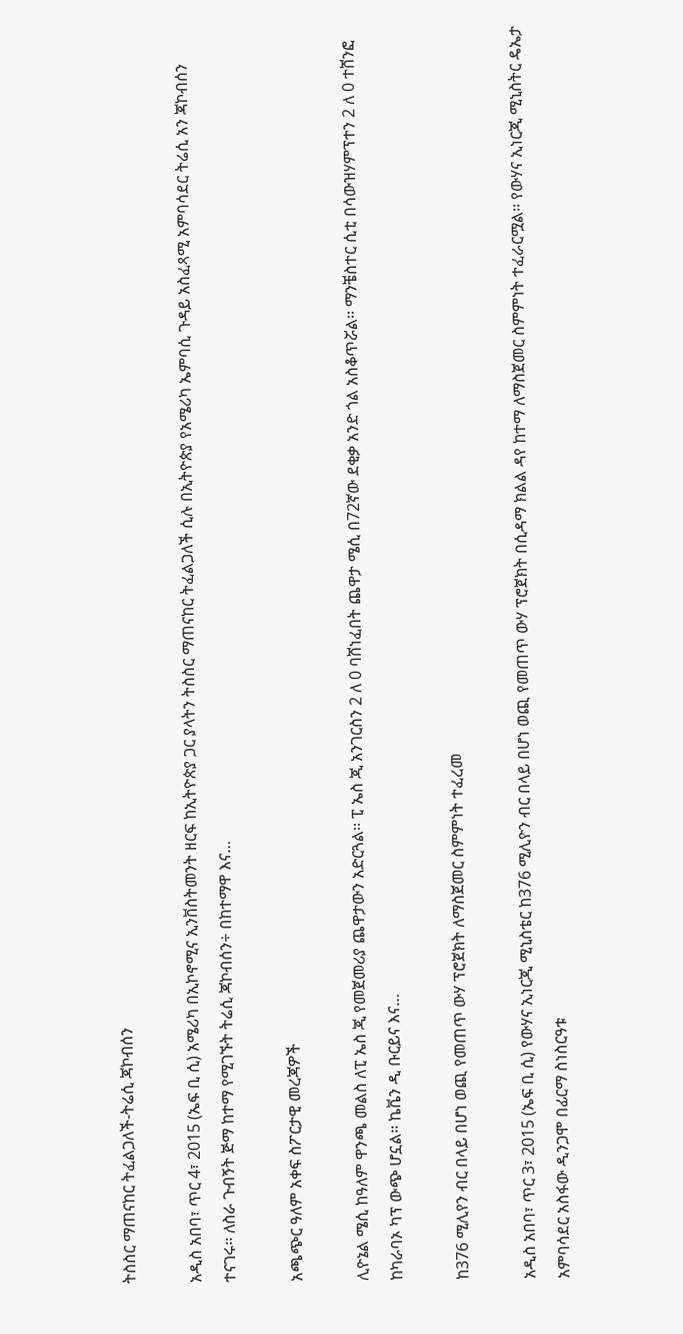ትስስር ማጠናከር ትፈልጋለች-ትሬሲ ጃኮብሰን

አዲስ አበባ፣ ጥር 4፣ 2015 (ኤፍ ቢ ሲ) አሜሪካ በኢኮኖሚና ኢንቨስትመንት ዘርፍ ከኢትዮጵያ ጋር ያላትን ትስስር ማጠናከር ትፈልጋለች ሲሉ በኢትዮጵያ የአሜሪካ ኤምባሲ ጉዳይ አስፈጻሚ አምባሳደር ትሬሲ አን ጃኮብሰን ተናገሩ፡፡ ለስራ ጉብኝት ጅማ ከተማ የሚገኙት ትሬሲ ጃኮብሰን÷ በከተማዋ እና…

አጫጭር ዓለም አቀፍ ስፖርታዊ መረጃዎች

ሊዮኔል ሜሲ ከዓለም ዋንጫ መልስ ለፒ ኤስ ጂ የመጀመሪያ ጨዋታውን አድርጓል፡፡ ፒ ኤስ ጂ አንገርስን 2 ለ 0 ባሸነፈበት ጨዋታ ሜሲ በ72ኛው ደቂቃ አንድ ጎል አስቆጥሯል፡፡ ማንቼስተር ሲቲ በሳውዝሃምፕተን 2 ለ 0 ተሸንፎ ከካራባኦ ካፕ ውጭ ሆኗል፡፡ ኬቬን ዲ ቡርይና እና…

ከ376 ሚሊየን ብር በላይ በሆነ ወጪ የመጠጥ ውሃ ፕሮጀክት ለማስጀመር ስምምነት ተፈረመ

አዲስ አበባ፣ ጥር 3፣ 2015 (ኤፍ ቢ ሲ) የውሃና ኢነርጂ ሚኒስቴር ከ376 ሚሊዮን ብር በላይ በሆነ ወጪ የመጠጥ ውሃ ፕሮጀክት በሲዳማ ክልል ዳየ ከተማ ለማስጀመር ስምምነት ተፈራርሟል፡፡ የውሃና ኢነርጂ ሚኒስትር ዴኤታ  አምባሳደር አስፋው ዲንጋሞ በፊርማ ስነስርዓቱ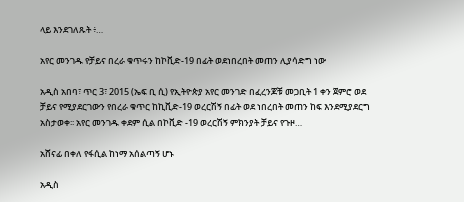ላይ እንደገለጹት ፥…

አየር መንገዱ የቻይና በረራ ቁጥሩን ከኮቪድ-19 በፊት ወደነበረበት መጠን ሊያሳድግ ነው

አዲስ አበባ፣ ጥር 3፣ 2015 (ኤፍ ቢ ሲ) የኢትዮጵያ አየር መንገድ በፈረንጆቹ መጋቢት 1 ቀን ጀምሮ ወደ ቻይና የሚያደርገውን የበረራ ቁጥር ከኪቪድ-19 ወረርሽኝ በፊት ወደ ነበረበት መጠን ከፍ እንደሚያደርግ አስታወቀ፡፡ አየር መንገዱ ቀደም ሲል በኮቪድ -19 ወረርሽኝ ምክንያት ቻይና የጉዞ…

አሸናፊ በቀለ የፋሲል ከነማ አሰልጣኝ ሆኑ

አዲስ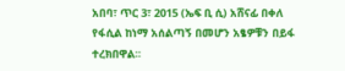አበባ፣ ጥር 3፣ 2015 (ኤፍ ቢ ሲ) አሸናፊ በቀለ የፋሲል ከነማ አሰልጣኝ በመሆን አፄዎቹን በይፋ ተረክበዋል፡፡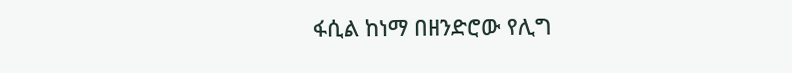ፋሲል ከነማ በዘንድሮው የሊግ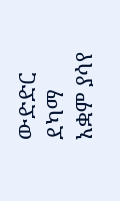ውድድር ደካማ አቋም ያሳየ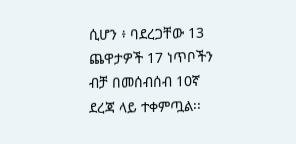ሲሆን ፥ ባደረጋቸው 13 ጨዋታዎች 17 ነጥቦችን ብቻ በመሰብሰብ 10ኛ ደረጃ ላይ ተቀምጧል፡፡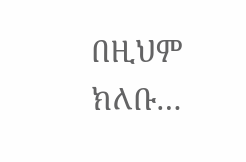በዚህም ክለቡ…